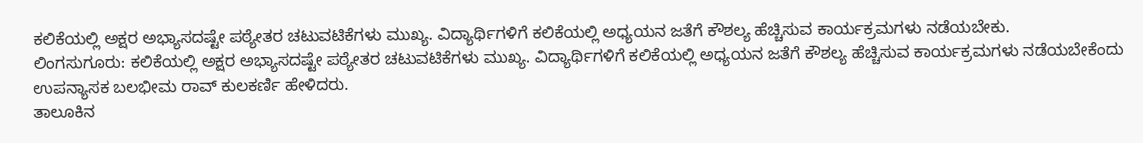ಕಲಿಕೆಯಲ್ಲಿ ಅಕ್ಷರ ಅಭ್ಯಾಸದಷ್ಟೇ ಪಠ್ಯೇತರ ಚಟುವಟಿಕೆಗಳು ಮುಖ್ಯ. ವಿದ್ಯಾರ್ಥಿಗಳಿಗೆ ಕಲಿಕೆಯಲ್ಲಿ ಅಧ್ಯಯನ ಜತೆಗೆ ಕೌಶಲ್ಯ ಹೆಚ್ಚಿಸುವ ಕಾರ್ಯಕ್ರಮಗಳು ನಡೆಯಬೇಕು.
ಲಿಂಗಸುಗೂರು: ಕಲಿಕೆಯಲ್ಲಿ ಅಕ್ಷರ ಅಭ್ಯಾಸದಷ್ಟೇ ಪಠ್ಯೇತರ ಚಟುವಟಿಕೆಗಳು ಮುಖ್ಯ. ವಿದ್ಯಾರ್ಥಿಗಳಿಗೆ ಕಲಿಕೆಯಲ್ಲಿ ಅಧ್ಯಯನ ಜತೆಗೆ ಕೌಶಲ್ಯ ಹೆಚ್ಚಿಸುವ ಕಾರ್ಯಕ್ರಮಗಳು ನಡೆಯಬೇಕೆಂದು ಉಪನ್ಯಾಸಕ ಬಲಭೀಮ ರಾವ್ ಕುಲಕರ್ಣಿ ಹೇಳಿದರು.
ತಾಲೂಕಿನ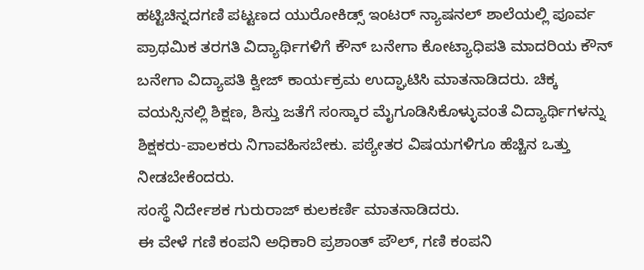ಹಟ್ಟಿಚಿನ್ನದಗಣಿ ಪಟ್ಟಣದ ಯುರೋಕಿಡ್ಸ್ ಇಂಟರ್ ನ್ಯಾಷನಲ್ ಶಾಲೆಯಲ್ಲಿ ಪೂರ್ವ ಪ್ರಾಥಮಿಕ ತರಗತಿ ವಿದ್ಯಾರ್ಥಿಗಳಿಗೆ ಕೌನ್ ಬನೇಗಾ ಕೋಟ್ಯಾಧಿಪತಿ ಮಾದರಿಯ ಕೌನ್ ಬನೇಗಾ ವಿದ್ಯಾಪತಿ ಕ್ವೀಜ್ ಕಾರ್ಯಕ್ರಮ ಉದ್ಘಾಟಿಸಿ ಮಾತನಾಡಿದರು. ಚಿಕ್ಕ ವಯಸ್ಸಿನಲ್ಲಿ ಶಿಕ್ಷಣ, ಶಿಸ್ತು ಜತೆಗೆ ಸಂಸ್ಕಾರ ಮೈಗೂಡಿಸಿಕೊಳ್ಳುವಂತೆ ವಿದ್ಯಾರ್ಥಿಗಳನ್ನು ಶಿಕ್ಷಕರು-ಪಾಲಕರು ನಿಗಾವಹಿಸಬೇಕು. ಪಠ್ಯೇತರ ವಿಷಯಗಳಿಗೂ ಹೆಚ್ಚಿನ ಒತ್ತು ನೀಡಬೇಕೆಂದರು.
ಸಂಸ್ಥೆ ನಿರ್ದೇಶಕ ಗುರುರಾಜ್ ಕುಲಕರ್ಣಿ ಮಾತನಾಡಿದರು.
ಈ ವೇಳೆ ಗಣಿ ಕಂಪನಿ ಅಧಿಕಾರಿ ಪ್ರಶಾಂತ್ ಪೌಲ್, ಗಣಿ ಕಂಪನಿ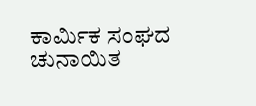ಕಾರ್ಮಿಕ ಸಂಘದ ಚುನಾಯಿತ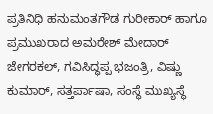ಪ್ರತಿನಿಧಿ ಹನುಮಂತಗೌಡ ಗುರೀಕಾರ್ ಹಾಗೂ ಪ್ರಮುಖರಾದ ಅಮರೇಶ್ ಮೇದಾರ್ ಜೇಗರಕಲ್, ಗವಿಸಿದ್ಧಪ್ಪ ಭಜಂತ್ರಿ, ವಿಷ್ಣು ಕುಮಾರ್, ಸತ್ತರ್ಪಾಷಾ, ಸಂಸ್ಥೆ ಮುಖ್ಯಸ್ಥೆ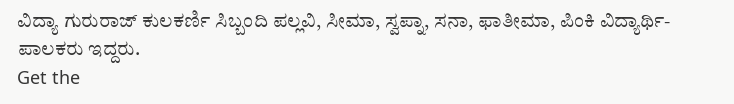ವಿದ್ಯಾ ಗುರುರಾಜ್ ಕುಲಕರ್ಣಿ ಸಿಬ್ಬಂದಿ ಪಲ್ಲವಿ, ಸೀಮಾ, ಸ್ವಪ್ನಾ, ಸನಾ, ಫಾತೀಮಾ, ಪಿಂಕಿ ವಿದ್ಯಾರ್ಥಿ-ಪಾಲಕರು ಇದ್ದರು.
Get the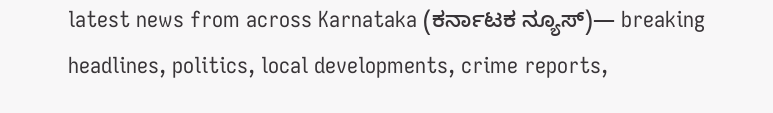latest news from across Karnataka (ಕರ್ನಾಟಕ ನ್ಯೂಸ್)— breaking headlines, politics, local developments, crime reports,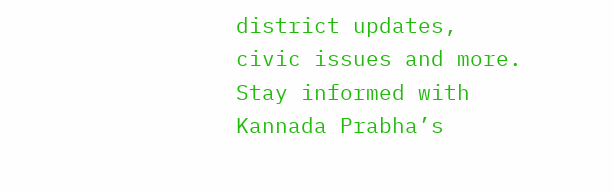district updates, civic issues and more. Stay informed with Kannada Prabha’s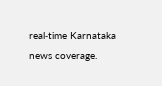real‑time Karnataka news coverage.